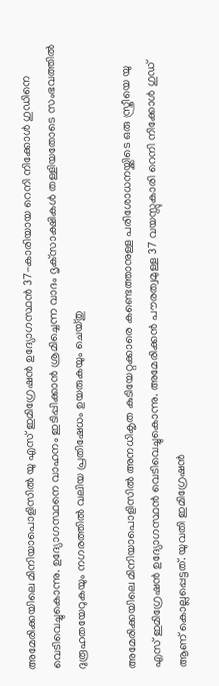അമേരിക്കയിലെ മിനിയാപൊളിസിൽ യു എസ് ഇമിഗ്രേഷൻ ഉദ്യോഗസ്ഥൻ 37-കാരിയായ റെനി നിക്കോൾ ഗുഡിനെ വെടിവെച്ചുകൊന്നു. ഉദ്യോഗസ്ഥനെ വാഹനം ഇടിപ്പിക്കാൻ ശ്രമിച്ചെന്ന വാദം ദൃക്‌സാക്ഷികൾ തള്ളിയതോടെ സംഭവത്തിൽ ദുരൂഹതയേറുകയും നഗരത്തിൽ വലിയ പ്രതിഷേധം ഉയരുകയും ചെയ്തു

അമേരിക്കയിലെ മിനിയാപൊളിസിൽ അനധികൃത കുടിയേറ്റക്കാരെ കണ്ടെത്താനുള്ള പരിശോധനയ്ക്കിടെ ഒരു സ്ത്രീയെ യു എസ് ഇമിഗ്രേഷൻ ഉദ്യോഗസ്ഥൻ വെടിവെച്ചുകൊന്നു. അമേരിക്കൻ പൗരത്വമുള്ള 37 വയസ്സുകാരി റെനി നിക്കോൾ ഗുഡ് ആണ് കൊല്ലപ്പെട്ടത്. യുവതി ഇമിഗ്രേഷൻ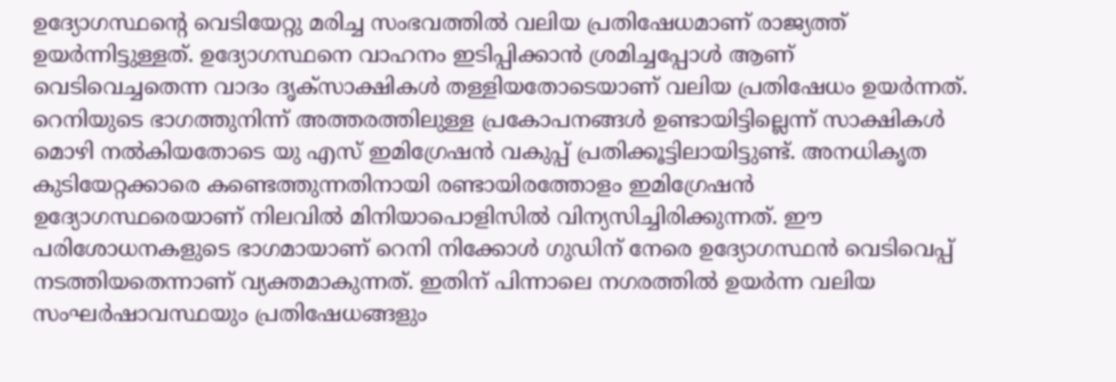ഉദ്യോഗസ്ഥന്റെ വെടിയേറ്റു മരിച്ച സംഭവത്തിൽ വലിയ പ്രതിഷേധമാണ് രാജ്യത്ത് ഉയർന്നിട്ടുള്ളത്. ഉദ്യോഗസ്ഥനെ വാഹനം ഇടിപ്പിക്കാൻ ശ്രമിച്ചപ്പോൾ ആണ് വെടിവെച്ചതെന്ന വാദം ദൃക്‌സാക്ഷികൾ തള്ളിയതോടെയാണ് വലിയ പ്രതിഷേധം ഉയർന്നത്. റെനിയുടെ ഭാഗത്തുനിന്ന് അത്തരത്തിലുള്ള പ്രകോപനങ്ങൾ ഉണ്ടായിട്ടില്ലെന്ന് സാക്ഷികൾ മൊഴി നൽകിയതോടെ യു എസ് ഇമിഗ്രേഷൻ വകുപ്പ് പ്രതിക്കൂട്ടിലായിട്ടുണ്ട്. അനധികൃത കുടിയേറ്റക്കാരെ കണ്ടെത്തുന്നതിനായി രണ്ടായിരത്തോളം ഇമിഗ്രേഷൻ ഉദ്യോഗസ്ഥരെയാണ് നിലവിൽ മിനിയാപൊളിസിൽ വിന്യസിച്ചിരിക്കുന്നത്. ഈ പരിശോധനകളുടെ ഭാഗമായാണ് റെനി നിക്കോൾ ഗുഡിന് നേരെ ഉദ്യോഗസ്ഥൻ വെടിവെപ്പ് നടത്തിയതെന്നാണ് വ്യക്തമാകുന്നത്. ഇതിന് പിന്നാലെ നഗരത്തിൽ ഉയർന്ന വലിയ സംഘർഷാവസ്ഥയും പ്രതിഷേധങ്ങളും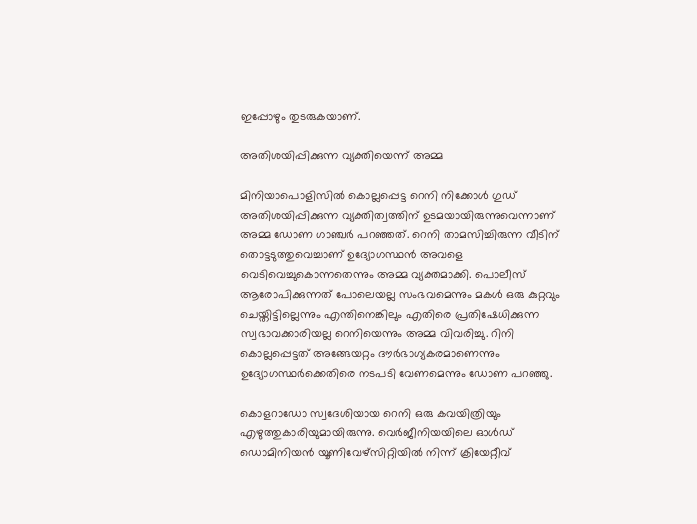ഇപ്പോഴും തുടരുകയാണ്.

അതിശയിപ്പിക്കുന്ന വ്യക്തിയെന്ന് അമ്മ

മിനിയാപൊളിസിൽ കൊല്ലപ്പെട്ട റെനി നിക്കോൾ ഗുഡ് അതിശയിപ്പിക്കുന്ന വ്യക്തിത്വത്തിന് ഉടമയായിരുന്നുവെന്നാണ് അമ്മ ഡോണ ഗാഞ്ചർ പറഞ്ഞത്. റെനി താമസിച്ചിരുന്ന വീടിന് തൊട്ടടുത്തുവെച്ചാണ് ഉദ്യോഗസ്ഥൻ അവളെ വെടിവെച്ചുകൊന്നതെന്നും അമ്മ വ്യക്തമാക്കി. പൊലീസ് ആരോപിക്കുന്നത് പോലെയല്ല സംഭവമെന്നും മകൾ ഒരു കുറ്റവും ചെയ്തിട്ടില്ലെന്നും എന്തിനെങ്കിലും എതിരെ പ്രതിഷേധിക്കുന്ന സ്വഭാവക്കാരിയല്ല റെനിയെന്നും അമ്മ വിവരിച്ചു. റിനി കൊല്ലപ്പെട്ടത് അങ്ങേയറ്റം ദൗർഭാഗ്യകരമാണെന്നും ഉദ്യോഗസ്ഥർക്കെതിരെ നടപടി വേണമെന്നും ഡോണ പറഞ്ഞു.

കൊളറാഡോ സ്വദേശിയായ റെനി ഒരു കവയിത്രിയും എഴുത്തുകാരിയുമായിരുന്നു. വെർജീനിയയിലെ ഓൾഡ് ഡൊമിനിയൻ യൂണിവേഴ്സിറ്റിയിൽ നിന്ന് ക്രിയേറ്റീവ്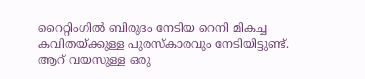റൈറ്റിംഗിൽ ബിരുദം നേടിയ റെനി മികച്ച കവിതയ്ക്കുള്ള പുരസ്കാരവും നേടിയിട്ടുണ്ട്. ആറ് വയസുള്ള ഒരു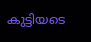കുട്ടിയടെ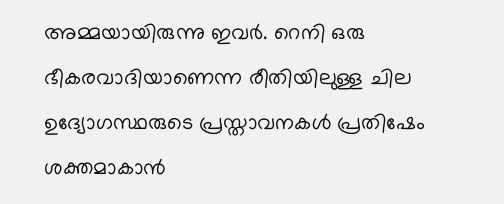അമ്മയായിരുന്നു ഇവർ. റെനി ഒരു ഭീകരവാദിയാണെന്ന രീതിയിലുള്ള ചില ഉദ്യോഗസ്ഥരുടെ പ്രസ്താവനകൾ പ്രതിഷേം ശക്തമാകാൻ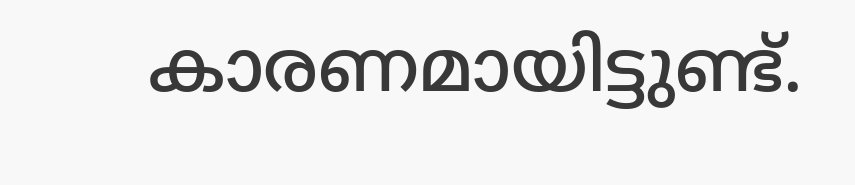കാരണമായിട്ടുണ്ട്.